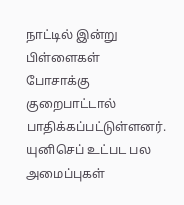நாட்டில் இன்று பிள்ளைகள் போசாக்கு குறைபாட்டால் பாதிக்கப்பட்டுள்ளனர். யுனிசெப் உட்பட பல அமைப்புகள்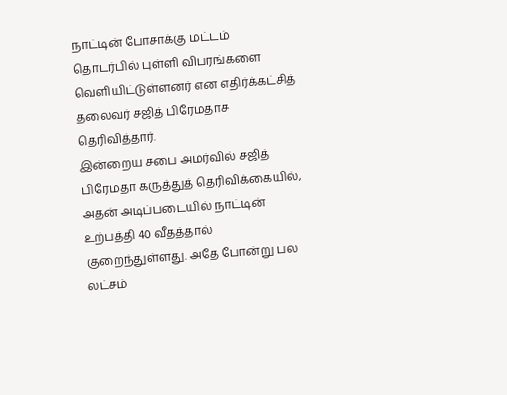நாட்டின் போசாக்கு மட்டம் தொடர்பில் புள்ளி விபரங்களை வெளியிட்டுள்ளனர் என எதிர்க்கட்சித் தலைவர் சஜித் பிரேமதாச தெரிவித்தார்.
இன்றைய சபை அமர்வில் சஜித் பிரேமதா கருத்துத் தெரிவிக்கையில்,
அதன் அடிப்படையில் நாட்டின் உற்பத்தி 40 வீதத்தால் குறைந்துள்ளது. அதே போன்று பல லட்சம்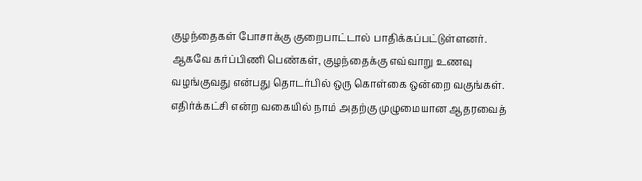குழந்தைகள் போசாக்கு குறைபாட்டால் பாதிக்கப்பட்டுள்ளனர்.
ஆகவே கர்ப்பிணி பெண்கள், குழந்தைக்கு எவ்வாறு உணவு வழங்குவது என்பது தொடர்பில் ஒரு கொள்கை ஒன்றை வகுங்கள்.
எதிர்க்கட்சி என்ற வகையில் நாம் அதற்கு முழுமையான ஆதரவைத்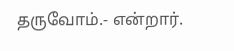தருவோம்.- என்றார்.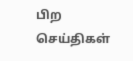பிற செய்திகள்